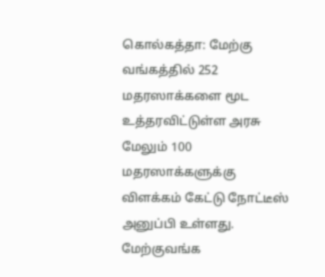கொல்கத்தா: மேற்கு வங்கத்தில் 252 மதரஸாக்களை மூட உத்தரவிட்டுள்ள அரசு மேலும் 100 மதரஸாக்களுக்கு விளக்கம் கேட்டு நோட்டீஸ் அனுப்பி உள்ளது.
மேற்குவங்க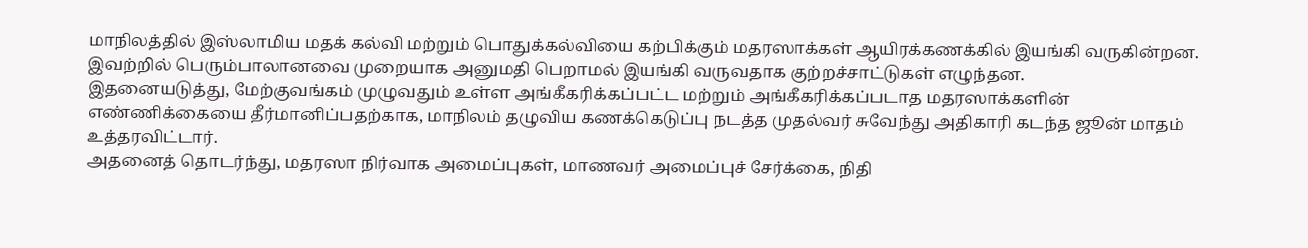மாநிலத்தில் இஸ்லாமிய மதக் கல்வி மற்றும் பொதுக்கல்வியை கற்பிக்கும் மதரஸாக்கள் ஆயிரக்கணக்கில் இயங்கி வருகின்றன. இவற்றில் பெரும்பாலானவை முறையாக அனுமதி பெறாமல் இயங்கி வருவதாக குற்றச்சாட்டுகள் எழுந்தன.
இதனையடுத்து, மேற்குவங்கம் முழுவதும் உள்ள அங்கீகரிக்கப்பட்ட மற்றும் அங்கீகரிக்கப்படாத மதரஸாக்களின் எண்ணிக்கையை தீர்மானிப்பதற்காக, மாநிலம் தழுவிய கணக்கெடுப்பு நடத்த முதல்வர் சுவேந்து அதிகாரி கடந்த ஜூன் மாதம் உத்தரவிட்டார்.
அதனைத் தொடர்ந்து, மதரஸா நிர்வாக அமைப்புகள், மாணவர் அமைப்புச் சேர்க்கை, நிதி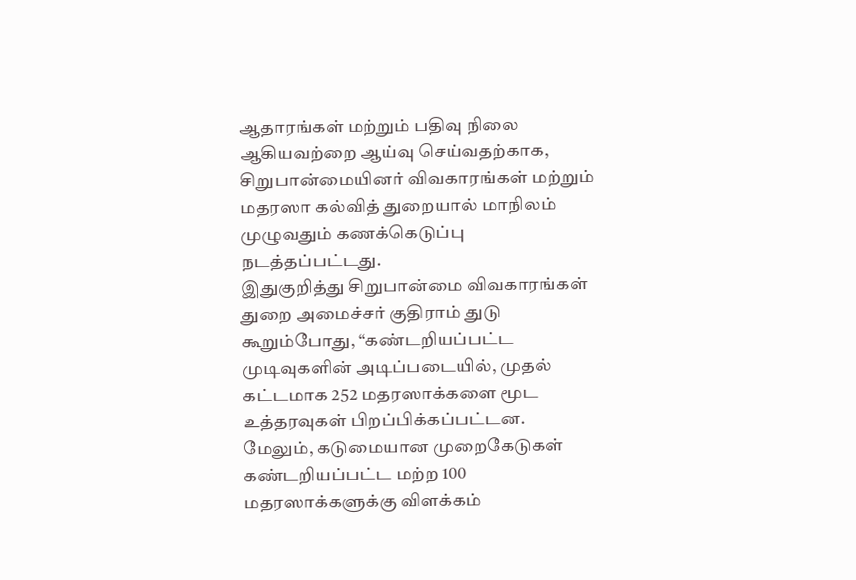ஆதாரங்கள் மற்றும் பதிவு நிலை ஆகியவற்றை ஆய்வு செய்வதற்காக, சிறுபான்மையினர் விவகாரங்கள் மற்றும் மதரஸா கல்வித் துறையால் மாநிலம் முழுவதும் கணக்கெடுப்பு நடத்தப்பட்டது.
இதுகுறித்து சிறுபான்மை விவகாரங்கள் துறை அமைச்சர் குதிராம் துடு கூறும்போது, “கண்டறியப்பட்ட முடிவுகளின் அடிப்படையில், முதல் கட்டமாக 252 மதரஸாக்களை மூட உத்தரவுகள் பிறப்பிக்கப்பட்டன. மேலும், கடுமையான முறைகேடுகள் கண்டறியப்பட்ட மற்ற 100 மதரஸாக்களுக்கு விளக்கம்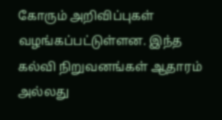கோரும் அறிவிப்புகள் வழங்கப்பட்டுள்ளன. இந்த கல்வி நிறுவனங்கள் ஆதாரம் அல்லது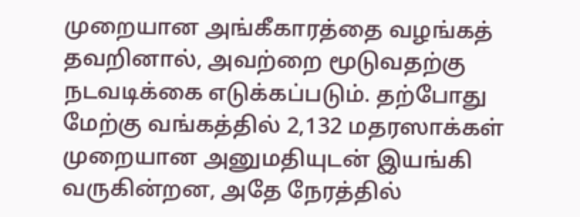முறையான அங்கீகாரத்தை வழங்கத் தவறினால், அவற்றை மூடுவதற்கு நடவடிக்கை எடுக்கப்படும். தற்போது மேற்கு வங்கத்தில் 2,132 மதரஸாக்கள் முறையான அனுமதியுடன் இயங்கி வருகின்றன, அதே நேரத்தில்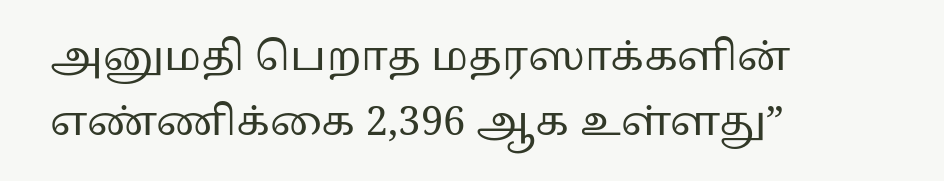அனுமதி பெறாத மதரஸாக்களின் எண்ணிக்கை 2,396 ஆக உள்ளது”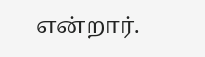என்றார்.